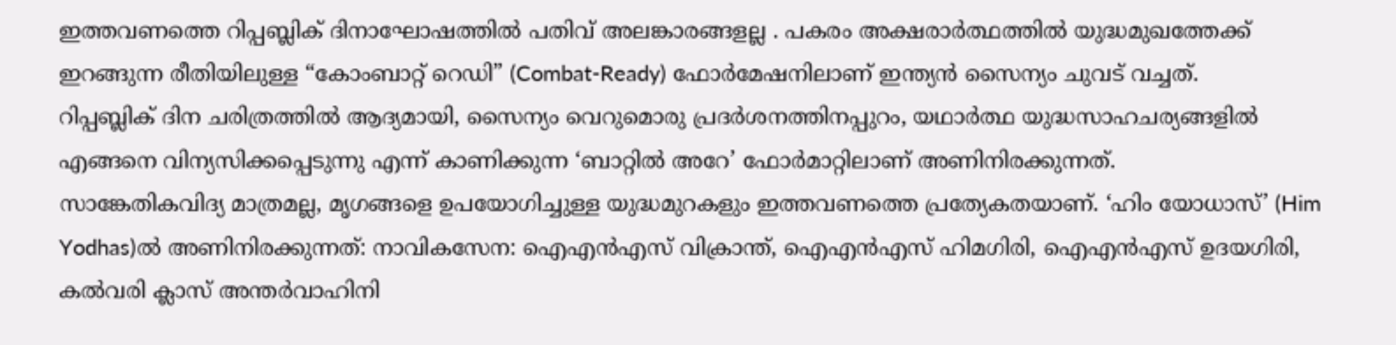ഇത്തവണത്തെ റിപ്പബ്ലിക് ദിനാഘോഷത്തിൽ പതിവ് അലങ്കാരങ്ങളല്ല . പകരം അക്ഷരാർത്ഥത്തിൽ യുദ്ധമുഖത്തേക്ക് ഇറങ്ങുന്ന രീതിയിലുള്ള “കോംബാറ്റ് റെഡി” (Combat-Ready) ഫോർമേഷനിലാണ് ഇന്ത്യൻ സൈന്യം ചുവട് വച്ചത്.
റിപ്പബ്ലിക് ദിന ചരിത്രത്തിൽ ആദ്യമായി, സൈന്യം വെറുമൊരു പ്രദർശനത്തിനപ്പുറം, യഥാർത്ഥ യുദ്ധസാഹചര്യങ്ങളിൽ എങ്ങനെ വിന്യസിക്കപ്പെടുന്നു എന്ന് കാണിക്കുന്ന ‘ബാറ്റിൽ അറേ’ ഫോർമാറ്റിലാണ് അണിനിരക്കുന്നത്.
സാങ്കേതികവിദ്യ മാത്രമല്ല, മൃഗങ്ങളെ ഉപയോഗിച്ചുള്ള യുദ്ധമുറകളും ഇത്തവണത്തെ പ്രത്യേകതയാണ്. ‘ഹിം യോധാസ്’ (Him Yodhas)ൽ അണിനിരക്കുന്നത്: നാവികസേന: ഐഎൻഎസ് വിക്രാന്ത്, ഐഎൻഎസ് ഹിമഗിരി, ഐഎൻഎസ് ഉദയഗിരി, കൽവരി ക്ലാസ് അന്തർവാഹിനി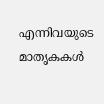എന്നിവയുടെ മാതൃകകൾ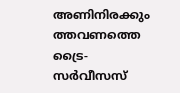അണിനിരക്കും
ത്തവണത്തെ ട്രൈ-സർവീസസ്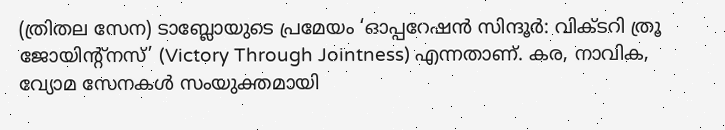(ത്രിതല സേന) ടാബ്ലോയുടെ പ്രമേയം ‘ഓപ്പറേഷൻ സിന്ദൂർ: വിക്ടറി ത്രൂ ജോയിന്റ്നസ്’ (Victory Through Jointness) എന്നതാണ്. കര, നാവിക, വ്യോമ സേനകൾ സംയുക്തമായി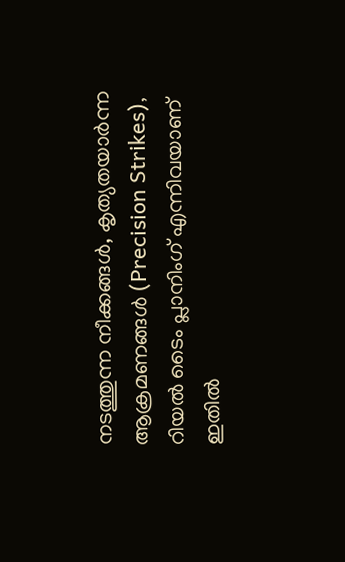നടത്തുന്ന നീക്കങ്ങൾ, കൃത്യതയാർന്ന ആക്രമണങ്ങൾ (Precision Strikes), റിയൽ ടൈം പ്ലാനിംഗ് എന്നിവയാണ് ഇതിൽ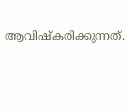ആവിഷ്കരിക്കുന്നത്.